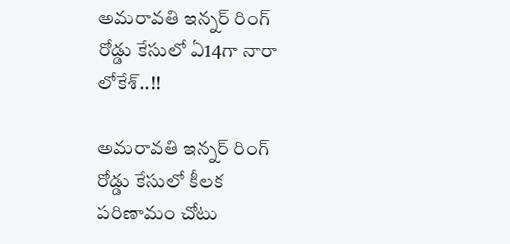అమరావతి ఇన్నర్ రింగ్ రోడ్డు కేసులో ఏ14గా నారా లోకేశ్..!!

అమరావతి ఇన్నర్ రింగ్ రోడ్డు కేసులో కీలక పరిణామం చోటు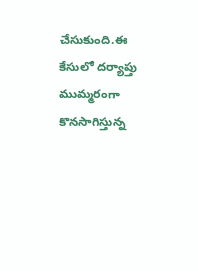చేసుకుంది.ఈ కేసులో దర్యాప్తు ముమ్మరంగా కొనసాగిస్తున్న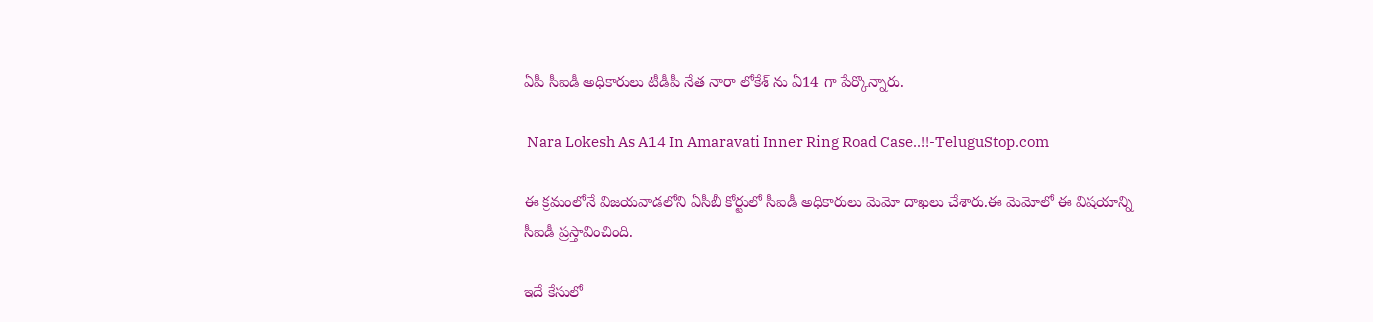ఏపీ సీఐడీ అధికారులు టీడీపీ నేత నారా లోకేశ్ ను ఏ14 గా పేర్కొన్నారు.

 Nara Lokesh As A14 In Amaravati Inner Ring Road Case..!!-TeluguStop.com

ఈ క్రమంలోనే విజయవాడలోని ఏసీబీ కోర్టులో సీఐడీ అధికారులు మెమో దాఖలు చేశారు.ఈ మెమోలో ఈ విషయాన్ని సీఐడీ ప్రస్తావించింది.

ఇదే కేసులో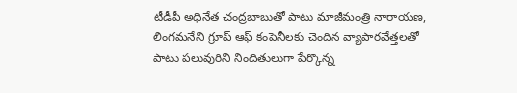టీడీపీ అధినేత చంద్రబాబుతో పాటు మాజీమంత్రి నారాయణ, లింగమనేని గ్రూప్ ఆఫ్ కంపెనీలకు చెందిన వ్యాపారవేత్తలతో పాటు పలువురిని నిందితులుగా పేర్కొన్న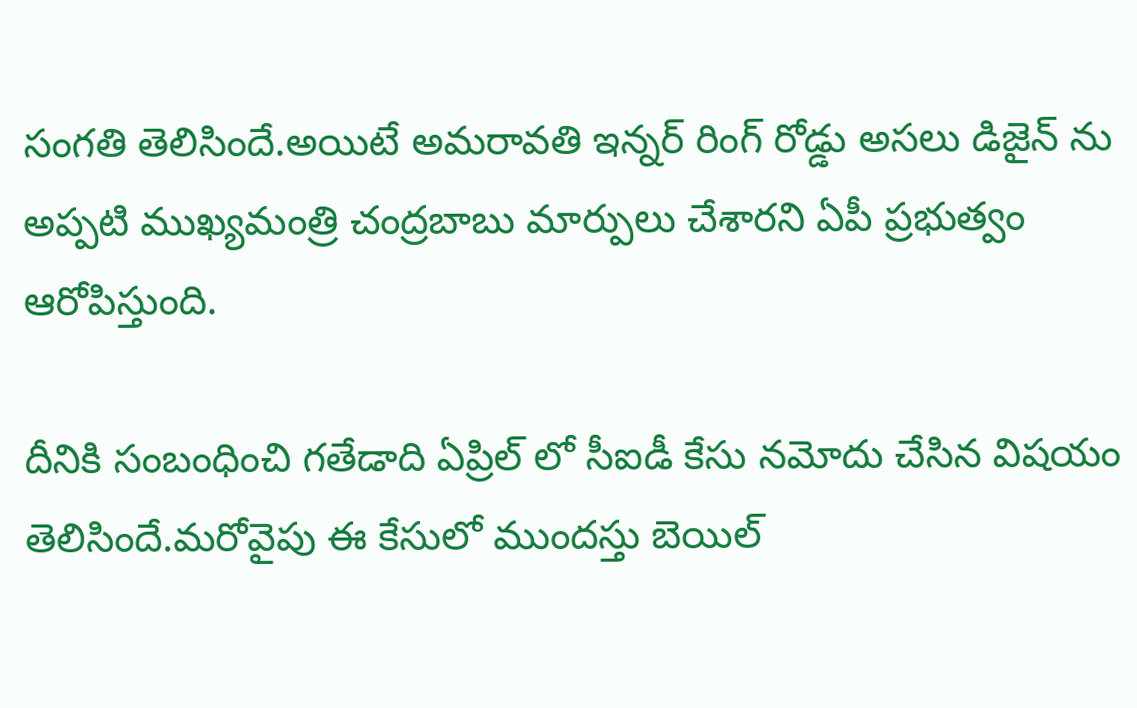సంగతి తెలిసిందే.అయిటే అమరావతి ఇన్నర్ రింగ్ రోడ్డు అసలు డిజైన్ ను అప్పటి ముఖ్యమంత్రి చంద్రబాబు మార్పులు చేశారని ఏపీ ప్రభుత్వం ఆరోపిస్తుంది.

దీనికి సంబంధించి గతేడాది ఏప్రిల్ లో సీఐడీ కేసు నమోదు చేసిన విషయం తెలిసిందే.మరోవైపు ఈ కేసులో ముందస్తు బెయిల్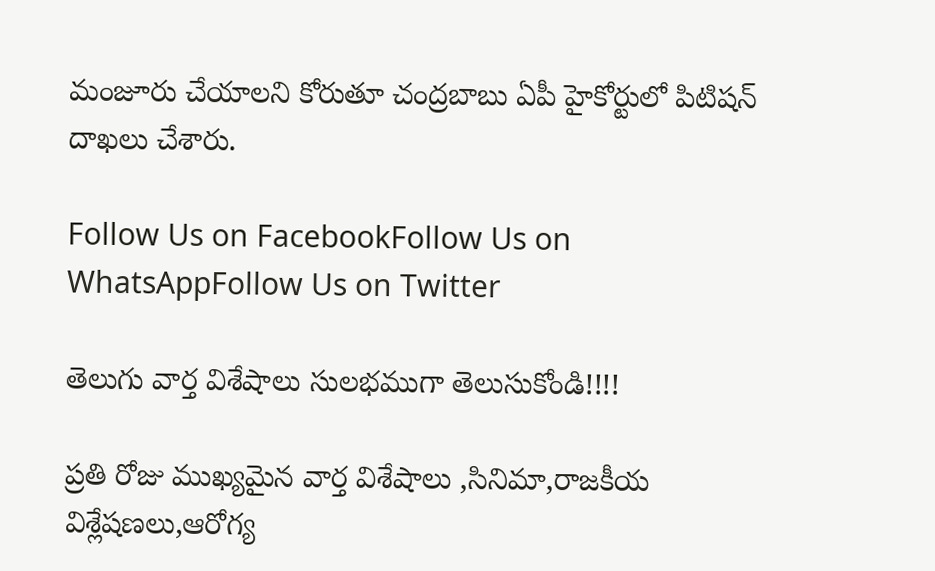మంజూరు చేయాలని కోరుతూ చంద్రబాబు ఏపీ హైకోర్టులో పిటిషన్ దాఖలు చేశారు.

Follow Us on FacebookFollow Us on WhatsAppFollow Us on Twitter

తెలుగు వార్త విశేషాలు సులభముగా తెలుసుకోండి!!!!

ప్రతి రోజు ముఖ్యమైన వార్త విశేషాలు ,సినిమా,రాజకీయ విశ్లేషణలు,ఆరోగ్య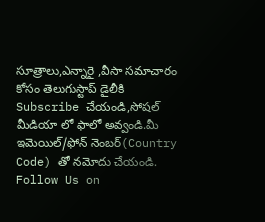సూత్రాలు,ఎన్నారై ,వీసా సమాచారం కోసం తెలుగుస్టాప్ డైలీకి Subscribe చేయండి,సోషల్ మీడియా లో ఫాలో అవ్వండి.మీ ఇమెయిల్/ఫోన్ నెంబర్(Country Code) తో నమోదు చేయండి.
Follow Us on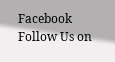Facebook Follow Us on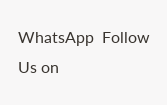WhatsApp  Follow Us on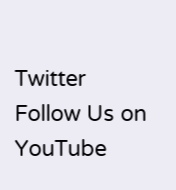Twitter Follow Us on YouTube